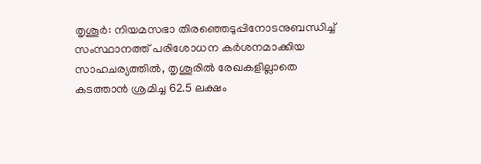തൃശൂർ: നിയമസഭാ തിരഞ്ഞെടുപ്പിനോടനുബന്ധിച്ച് സംസ്ഥാനത്ത് പരിശോധന കർശനമാക്കിയ സാഹചര്യത്തിൽ, തൃശൂരിൽ രേഖകളില്ലാതെ കടത്താൻ ശ്രമിച്ച 62.5 ലക്ഷം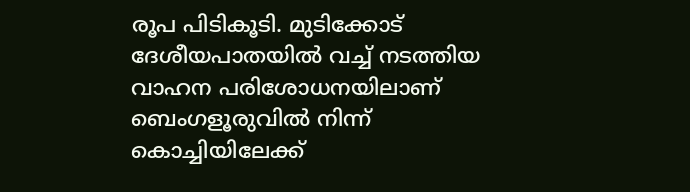രൂപ പിടികൂടി. മുടിക്കോട് ദേശീയപാതയിൽ വച്ച് നടത്തിയ വാഹന പരിശോധനയിലാണ് ബെംഗളൂരുവിൽ നിന്ന് കൊച്ചിയിലേക്ക്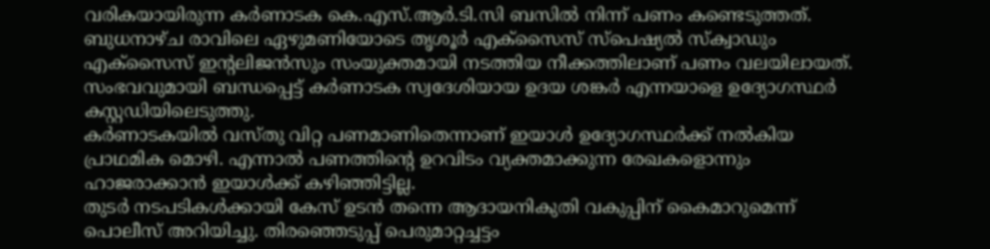വരികയായിരുന്ന കർണാടക കെ.എസ്.ആർ.ടി.സി ബസിൽ നിന്ന് പണം കണ്ടെടുത്തത്.
ബുധനാഴ്ച രാവിലെ ഏഴുമണിയോടെ തൃശൂർ എക്സൈസ് സ്പെഷ്യൽ സ്ക്വാഡും എക്സൈസ് ഇന്റലിജൻസും സംയുക്തമായി നടത്തിയ നീക്കത്തിലാണ് പണം വലയിലായത്. സംഭവവുമായി ബന്ധപ്പെട്ട് കർണാടക സ്വദേശിയായ ഉദയ ശങ്കർ എന്നയാളെ ഉദ്യോഗസ്ഥർ കസ്റ്റഡിയിലെടുത്തു.
കർണാടകയിൽ വസ്തു വിറ്റ പണമാണിതെന്നാണ് ഇയാൾ ഉദ്യോഗസ്ഥർക്ക് നൽകിയ പ്രാഥമിക മൊഴി. എന്നാൽ പണത്തിന്റെ ഉറവിടം വ്യക്തമാക്കുന്ന രേഖകളൊന്നും ഹാജരാക്കാൻ ഇയാൾക്ക് കഴിഞ്ഞിട്ടില്ല.
തുടർ നടപടികൾക്കായി കേസ് ഉടൻ തന്നെ ആദായനികുതി വകുപ്പിന് കൈമാറുമെന്ന് പൊലീസ് അറിയിച്ചു. തിരഞ്ഞെടുപ്പ് പെരുമാറ്റച്ചട്ടം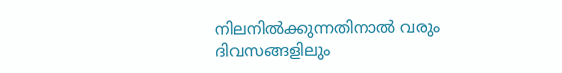നിലനിൽക്കുന്നതിനാൽ വരും ദിവസങ്ങളിലും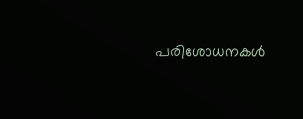പരിശോധനകൾ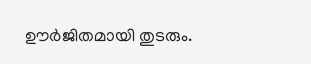ഊർജിതമായി തുടരും.